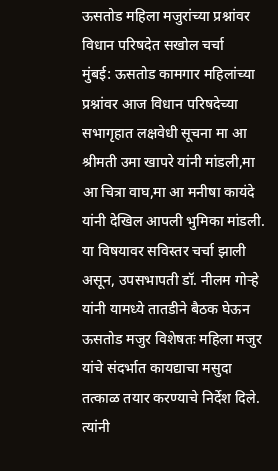ऊसतोड महिला मजुरांच्या प्रश्नांवर विधान परिषदेत सखोल चर्चा
मुंबई: ऊसतोड कामगार महिलांच्या प्रश्नांवर आज विधान परिषदेच्या सभागृहात लक्षवेधी सूचना मा आ श्रीमती उमा खापरे यांनी मांडली,मा आ चित्रा वाघ,मा आ मनीषा कायंदे यांनी देखिल आपली भुमिका मांडली. या विषयावर सविस्तर चर्चा झाली असून, उपसभापती डॉ. नीलम गोऱ्हे यांनी यामध्ये तातडीने बैठक घेऊन ऊसतोड मजुर विशेषतः महिला मजुर यांचे संदर्भात कायद्याचा मसुदा तत्काळ तयार करण्याचे निर्देश दिले. त्यांनी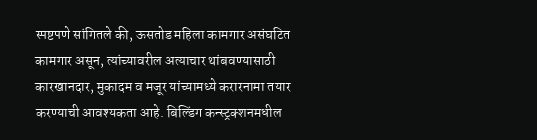स्पष्टपणे सांगितले की, ऊसतोड महिला कामगार असंघटित कामगार असून, त्यांच्यावरील अत्याचार थांबवण्यासाठी कारखानदार, मुकादम व मजूर यांच्यामध्ये करारनामा तयार करण्याची आवश्यकता आहे. बिल्डिंग कन्स्ट्रक्शनमधील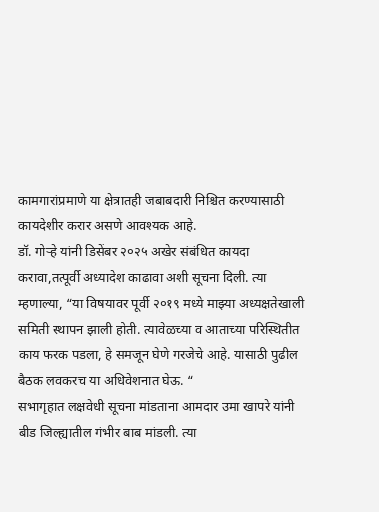कामगारांप्रमाणे या क्षेत्रातही जबाबदारी निश्चित करण्यासाठी कायदेशीर करार असणे आवश्यक आहे.
डॉ. गोऱ्हे यांनी डिसेंबर २०२५ अखेर संबंधित कायदा करावा,तत्पूर्वी अध्यादेश काढावा अशी सूचना दिली. त्या म्हणाल्या, “या विषयावर पूर्वी २०१९ मध्ये माझ्या अध्यक्षतेखाली समिती स्थापन झाली होती. त्यावेळच्या व आताच्या परिस्थितीत काय फरक पडला, हे समजून घेणे गरजेचे आहे. यासाठी पुढील बैठक लवकरच या अधिवेशनात घेऊ. “
सभागृहात लक्षवेधी सूचना मांडताना आमदार उमा खापरे यांनी बीड जिल्ह्यातील गंभीर बाब मांडली. त्या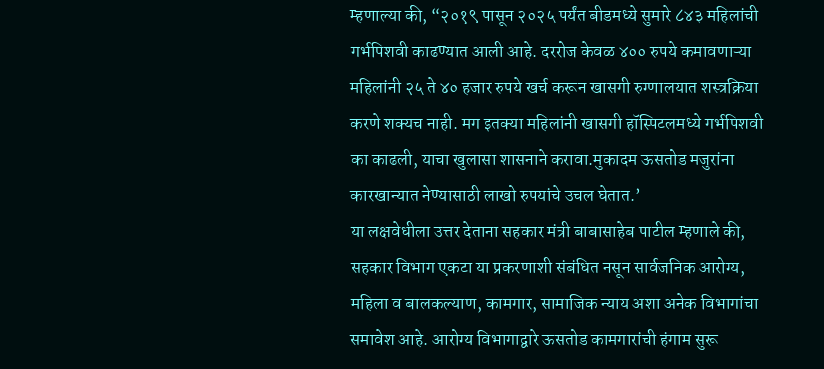म्हणाल्या की, “२०१९ पासून २०२५ पर्यंत बीडमध्ये सुमारे ८४३ महिलांची गर्भपिशवी काढण्यात आली आहे. दररोज केवळ ४०० रुपये कमावणाऱ्या महिलांनी २५ ते ४० हजार रुपये खर्च करून खासगी रुग्णालयात शस्त्रक्रिया करणे शक्यच नाही. मग इतक्या महिलांनी खासगी हॉस्पिटलमध्ये गर्भपिशवी का काढली, याचा खुलासा शासनाने करावा.मुकादम ऊसतोड मजुरांना कारखान्यात नेण्यासाठी लाखो रुपयांचे उचल घेतात.’
या लक्षवेधीला उत्तर देताना सहकार मंत्री बाबासाहेब पाटील म्हणाले की, सहकार विभाग एकटा या प्रकरणाशी संबंधित नसून सार्वजनिक आरोग्य, महिला व बालकल्याण, कामगार, सामाजिक न्याय अशा अनेक विभागांचा समावेश आहे. आरोग्य विभागाद्वारे ऊसतोड कामगारांची हंगाम सुरू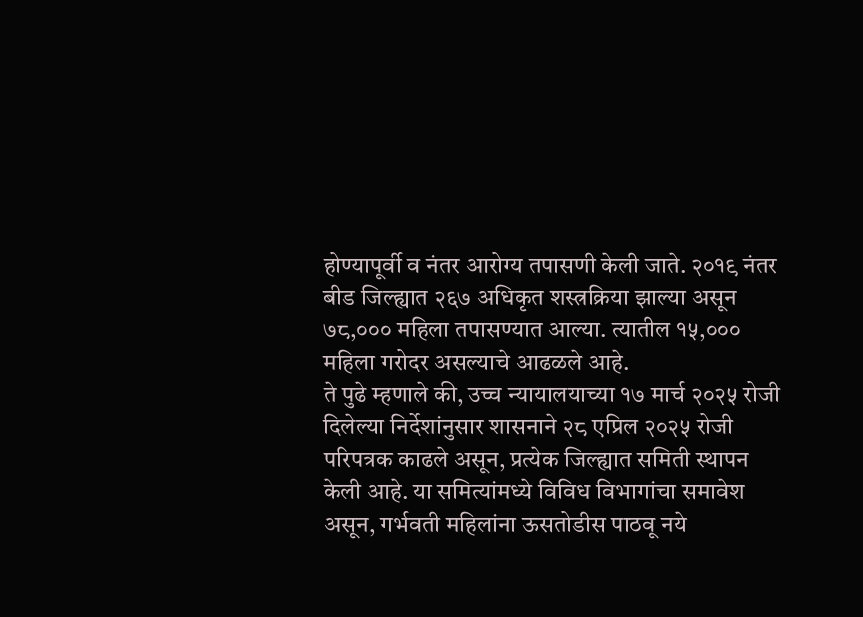होण्यापूर्वी व नंतर आरोग्य तपासणी केली जाते. २०१९ नंतर बीड जिल्ह्यात २६७ अधिकृत शस्त्रक्रिया झाल्या असून ७८,००० महिला तपासण्यात आल्या. त्यातील १५,००० महिला गरोदर असल्याचे आढळले आहे.
ते पुढे म्हणाले की, उच्च न्यायालयाच्या १७ मार्च २०२५ रोजी दिलेल्या निर्देशांनुसार शासनाने २८ एप्रिल २०२५ रोजी परिपत्रक काढले असून, प्रत्येक जिल्ह्यात समिती स्थापन केली आहे. या समित्यांमध्ये विविध विभागांचा समावेश असून, गर्भवती महिलांना ऊसतोडीस पाठवू नये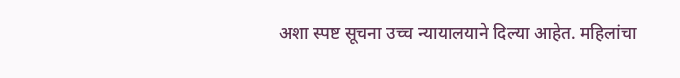अशा स्पष्ट सूचना उच्च न्यायालयाने दिल्या आहेत. महिलांचा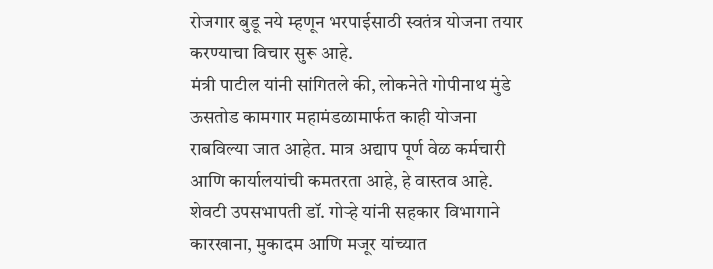रोजगार बुडू नये म्हणून भरपाईसाठी स्वतंत्र योजना तयार करण्याचा विचार सुरू आहे.
मंत्री पाटील यांनी सांगितले की, लोकनेते गोपीनाथ मुंडे ऊसतोड कामगार महामंडळामार्फत काही योजना राबविल्या जात आहेत. मात्र अद्याप पूर्ण वेळ कर्मचारी आणि कार्यालयांची कमतरता आहे, हे वास्तव आहे.
शेवटी उपसभापती डॉ. गोऱ्हे यांनी सहकार विभागाने कारखाना, मुकादम आणि मजूर यांच्यात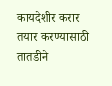कायदेशीर करार तयार करण्यासाठी तातडीने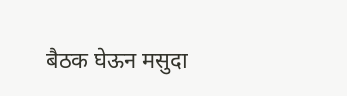बैठक घेऊन मसुदा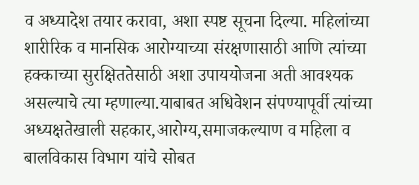व अध्यादेश तयार करावा, अशा स्पष्ट सूचना दिल्या. महिलांच्या शारीरिक व मानसिक आरोग्याच्या संरक्षणासाठी आणि त्यांच्या हक्काच्या सुरक्षिततेसाठी अशा उपाययोजना अती आवश्यक असल्याचे त्या म्हणाल्या.याबाबत अधिवेशन संपण्यापूर्वी त्यांच्या अध्यक्षतेखाली सहकार,आरोग्य,समाजकल्याण व महिला व बालविकास विभाग यांचे सोबत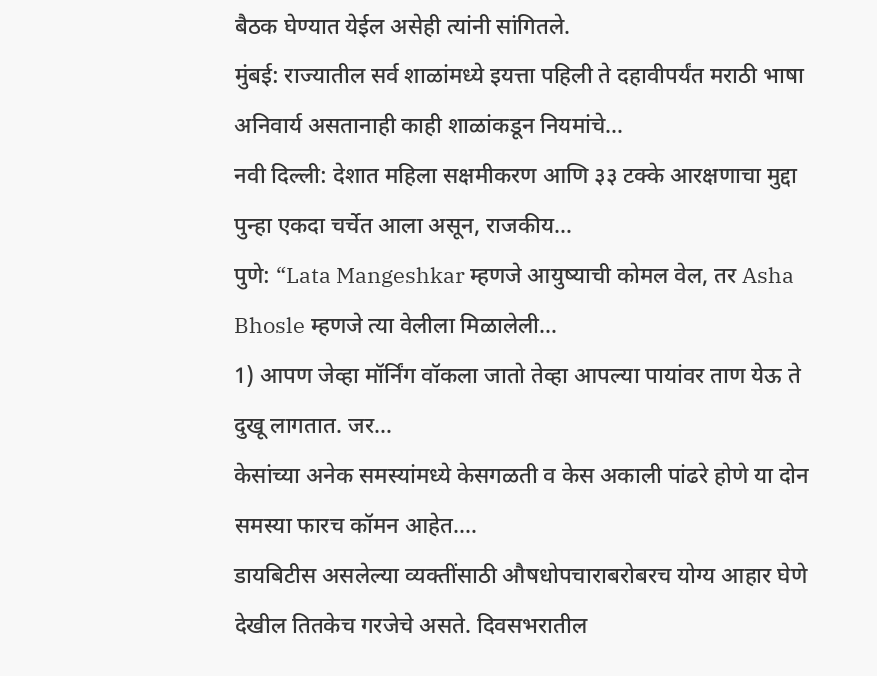बैठक घेण्यात येईल असेही त्यांनी सांगितले.
मुंबई: राज्यातील सर्व शाळांमध्ये इयत्ता पहिली ते दहावीपर्यंत मराठी भाषा अनिवार्य असतानाही काही शाळांकडून नियमांचे…
नवी दिल्ली: देशात महिला सक्षमीकरण आणि ३३ टक्के आरक्षणाचा मुद्दा पुन्हा एकदा चर्चेत आला असून, राजकीय…
पुणे: “Lata Mangeshkar म्हणजे आयुष्याची कोमल वेल, तर Asha Bhosle म्हणजे त्या वेलीला मिळालेली…
1) आपण जेव्हा मॉर्निंग वॉकला जातो तेव्हा आपल्या पायांवर ताण येऊ ते दुखू लागतात. जर…
केसांच्या अनेक समस्यांमध्ये केसगळती व केस अकाली पांढरे होणे या दोन समस्या फारच कॉमन आहेत.…
डायबिटीस असलेल्या व्यक्तींसाठी औषधोपचाराबरोबरच योग्य आहार घेणे देखील तितकेच गरजेचे असते. दिवसभरातील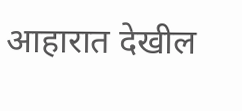आहारात देखील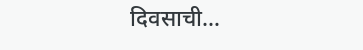दिवसाची…